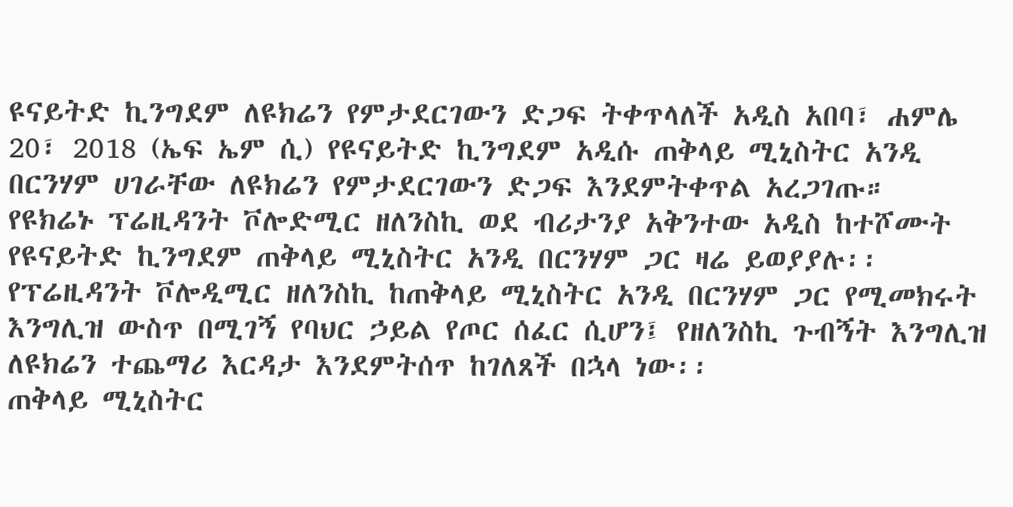ዩናይትድ ኪንግደም ለዩክሬን የምታደርገውን ድጋፍ ትቀጥላለች አዲስ አበባ፣ ሐምሌ 20፣ 2018 (ኤፍ ኤም ሲ) የዩናይትድ ኪንግደም አዲሱ ጠቅላይ ሚኒስትር አንዲ በርንሃም ሀገራቸው ለዩክሬን የምታደርገውን ድጋፍ እንደምትቀጥል አረጋገጡ።
የዩክሬኑ ፕሬዚዳንት ቮሎድሚር ዘለንስኪ ወደ ብሪታንያ አቅንተው አዲስ ከተሾሙት የዩናይትድ ኪንግደም ጠቅላይ ሚኒስትር አንዲ በርንሃም ጋር ዛሬ ይወያያሉ፡፡
የፕሬዚዳንት ቮሎዲሚር ዘለንስኪ ከጠቅላይ ሚኒስትር አንዲ በርንሃም ጋር የሚመክሩት እንግሊዝ ውስጥ በሚገኝ የባህር ኃይል የጦር ሰፈር ሲሆን፤ የዘለንስኪ ጉብኝት እንግሊዝ ለዩክሬን ተጨማሪ እርዳታ እንደምትሰጥ ከገለጸች በኋላ ነው፡፡
ጠቅላይ ሚኒስትር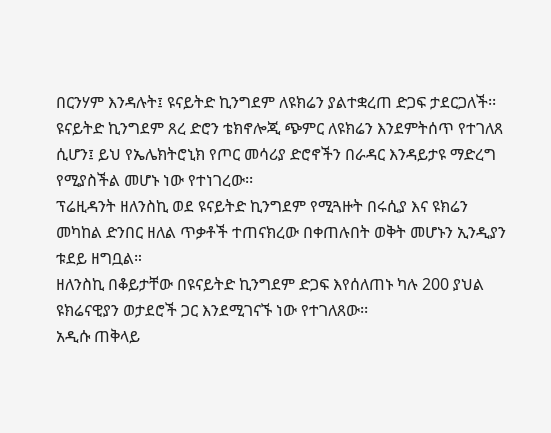በርንሃም እንዳሉት፤ ዩናይትድ ኪንግደም ለዩክሬን ያልተቋረጠ ድጋፍ ታደርጋለች፡፡
ዩናይትድ ኪንግደም ጸረ ድሮን ቴክኖሎጂ ጭምር ለዩክሬን እንደምትሰጥ የተገለጸ ሲሆን፤ ይህ የኤሌክትሮኒክ የጦር መሳሪያ ድሮኖችን በራዳር እንዳይታዩ ማድረግ የሚያስችል መሆኑ ነው የተነገረው፡፡
ፕሬዚዳንት ዘለንስኪ ወደ ዩናይትድ ኪንግደም የሚጓዙት በሩሲያ እና ዩክሬን መካከል ድንበር ዘለል ጥቃቶች ተጠናክረው በቀጠሉበት ወቅት መሆኑን ኢንዲያን ቱደይ ዘግቧል።
ዘለንስኪ በቆይታቸው በዩናይትድ ኪንግደም ድጋፍ እየሰለጠኑ ካሉ 200 ያህል ዩክሬናዊያን ወታደሮች ጋር እንደሚገናኙ ነው የተገለጸው፡፡
አዲሱ ጠቅላይ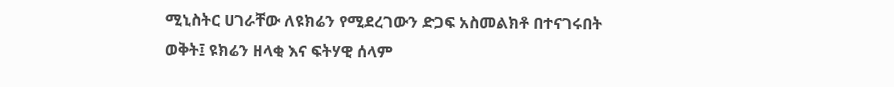ሚኒስትር ሀገራቸው ለዩክሬን የሚደረገውን ድጋፍ አስመልክቶ በተናገሩበት ወቅት፤ ዩክሬን ዘላቂ እና ፍትሃዊ ሰላም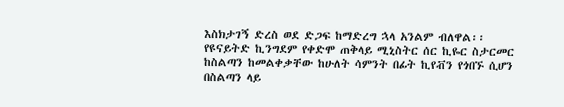እስክታገኝ ድረስ ወደ ድጋፍ ከማድረግ ኋላ አንልም ብለዋል፡፡
የዩናይትድ ኪንግደም የቀድሞ ጠቅላይ ሚኒስትር ሰር ኪዬር ስታርመር ከስልጣን ከመልቀቃቸው ከሁለት ሳምንት በፊት ኪየቭን የጎበኙ ሲሆን በስልጣን ላይ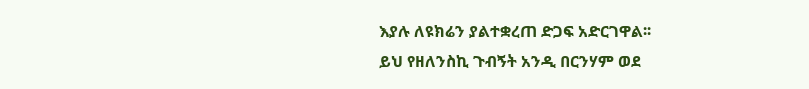እያሉ ለዩክሬን ያልተቋረጠ ድጋፍ አድርገዋል፡፡
ይህ የዘለንስኪ ጉብኝት አንዲ በርንሃም ወደ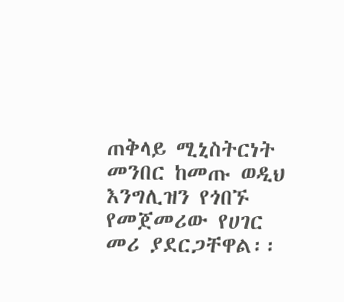ጠቅላይ ሚኒስትርነት መንበር ከመጡ ወዲህ እንግሊዝን የጎበኙ የመጀመሪው የሀገር መሪ ያደርጋቸዋል፡፡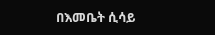በእመቤት ሲሳይ